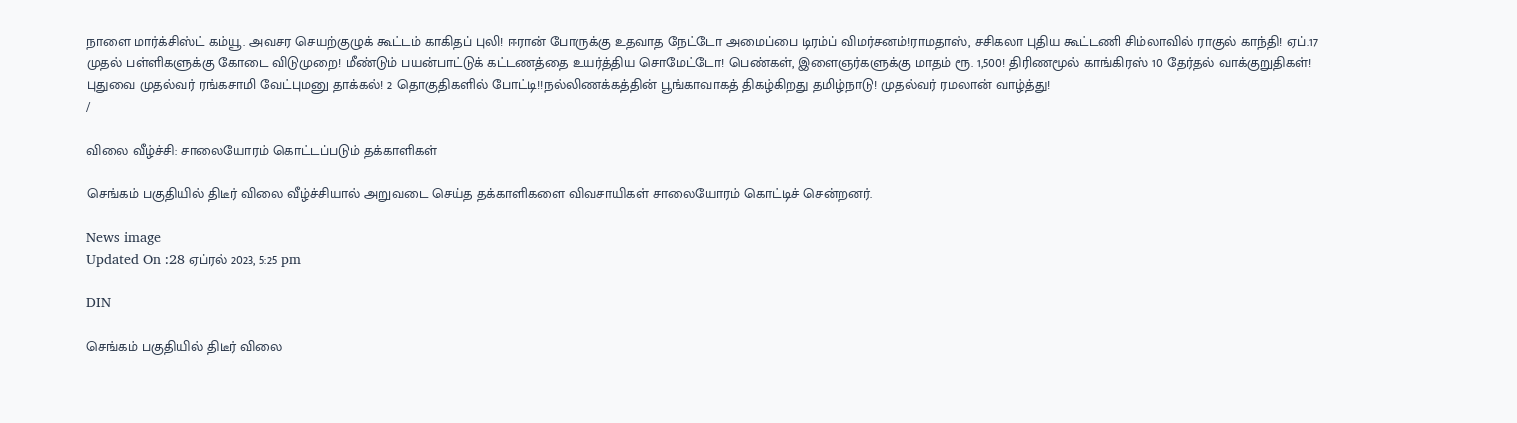நாளை மார்க்சிஸ்ட் கம்யூ. அவசர செயற்குழுக் கூட்டம் காகிதப் புலி! ஈரான் போருக்கு உதவாத நேட்டோ அமைப்பை டிரம்ப் விமர்சனம்!ராமதாஸ், சசிகலா புதிய கூட்டணி சிம்லாவில் ராகுல் காந்தி! ஏப்.17 முதல் பள்ளிகளுக்கு கோடை விடுமுறை! மீண்டும் பயன்பாட்டுக் கட்டணத்தை உயர்த்திய சொமேட்டோ! பெண்கள், இளைஞர்களுக்கு மாதம் ரூ. 1,500! திரிணமூல் காங்கிரஸ் 10 தேர்தல் வாக்குறுதிகள்! புதுவை முதல்வர் ரங்கசாமி வேட்புமனு தாக்கல்! 2 தொகுதிகளில் போட்டி!!நல்லிணக்கத்தின் பூங்காவாகத் திகழ்கிறது தமிழ்நாடு! முதல்வர் ரமலான் வாழ்த்து!
/

விலை வீழ்ச்சி: சாலையோரம் கொட்டப்படும் தக்காளிகள்

செங்கம் பகுதியில் திடீர் விலை வீழ்ச்சியால் அறுவடை செய்த தக்காளிகளை விவசாயிகள் சாலையோரம் கொட்டிச் சென்றனர்.

News image
Updated On :28 ஏப்ரல் 2023, 5:25 pm

DIN

செங்கம் பகுதியில் திடீர் விலை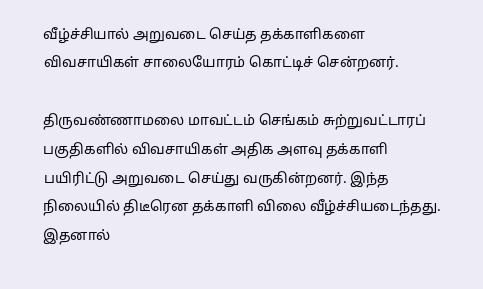வீழ்ச்சியால் அறுவடை செய்த தக்காளிகளை விவசாயிகள் சாலையோரம் கொட்டிச் சென்றனர்.

திருவண்ணாமலை மாவட்டம் செங்கம் சுற்றுவட்டாரப் பகுதிகளில் விவசாயிகள் அதிக அளவு தக்காளி பயிரிட்டு அறுவடை செய்து வருகின்றனர். இந்த நிலையில் திடீரென தக்காளி விலை வீழ்ச்சியடைந்தது. இதனால்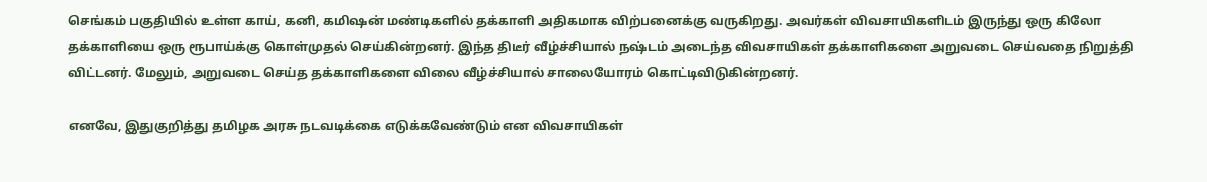செங்கம் பகுதியில் உள்ள காய், கனி, கமிஷன் மண்டிகளில் தக்காளி அதிகமாக விற்பனைக்கு வருகிறது. அவர்கள் விவசாயிகளிடம் இருந்து ஒரு கிலோ தக்காளியை ஒரு ரூபாய்க்கு கொள்முதல் செய்கின்றனர். இந்த திடீர் வீழ்ச்சியால் நஷ்டம் அடைந்த விவசாயிகள் தக்காளிகளை அறுவடை செய்வதை நிறுத்தி விட்டனர். மேலும், அறுவடை செய்த தக்காளிகளை விலை வீழ்ச்சியால் சாலையோரம் கொட்டிவிடுகின்றனர்.

எனவே, இதுகுறித்து தமிழக அரசு நடவடிக்கை எடுக்கவேண்டும் என விவசாயிகள்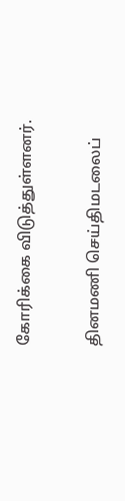கோரிக்கை விடுத்துள்ளனர்.

தினமணி செய்திமடலைப்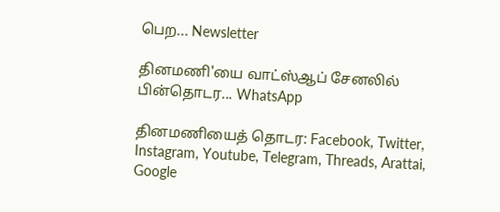பெற... Newsletter

தினமணி'யை வாட்ஸ்ஆப் சேனலில் பின்தொடர... WhatsApp

தினமணியைத் தொடர: Facebook, Twitter, Instagram, Youtube, Telegram, Threads, Arattai, Google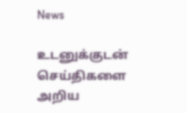News

உடனுக்குடன் செய்திகளை அறிய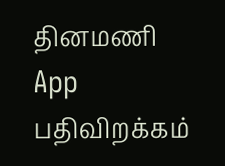தினமணி App பதிவிறக்கம்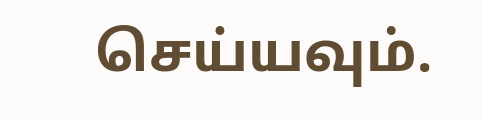செய்யவும்.